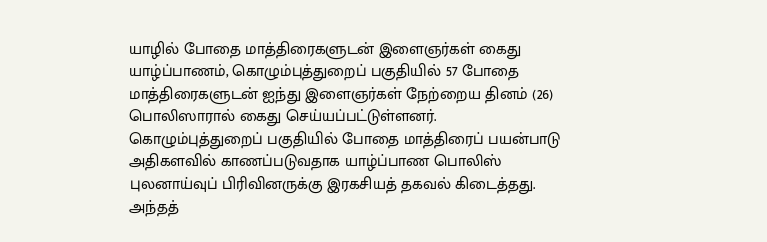யாழில் போதை மாத்திரைகளுடன் இளைஞர்கள் கைது
யாழ்ப்பாணம், கொழும்புத்துறைப் பகுதியில் 57 போதை மாத்திரைகளுடன் ஐந்து இளைஞர்கள் நேற்றைய தினம் (26) பொலிஸாரால் கைது செய்யப்பட்டுள்ளனர்.
கொழும்புத்துறைப் பகுதியில் போதை மாத்திரைப் பயன்பாடு அதிகளவில் காணப்படுவதாக யாழ்ப்பாண பொலிஸ் புலனாய்வுப் பிரிவினருக்கு இரகசியத் தகவல் கிடைத்தது.
அந்தத்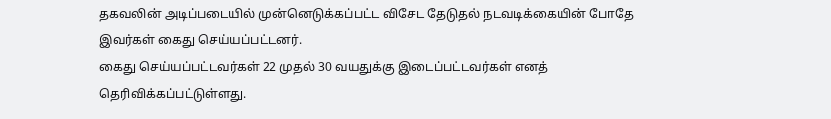தகவலின் அடிப்படையில் முன்னெடுக்கப்பட்ட விசேட தேடுதல் நடவடிக்கையின் போதே இவர்கள் கைது செய்யப்பட்டனர்.
கைது செய்யப்பட்டவர்கள் 22 முதல் 30 வயதுக்கு இடைப்பட்டவர்கள் எனத் தெரிவிக்கப்பட்டுள்ளது.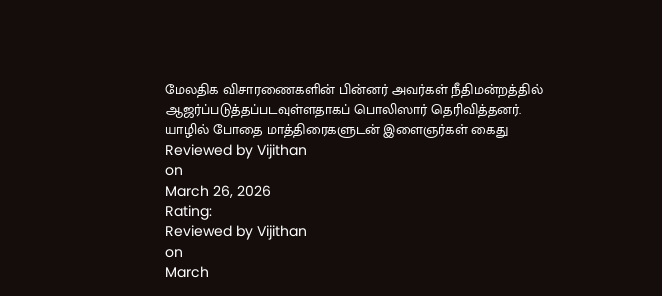மேலதிக விசாரணைகளின் பின்னர் அவர்கள் நீதிமன்றத்தில் ஆஜர்ப்படுத்தப்படவுள்ளதாகப் பொலிஸார் தெரிவித்தனர்.
யாழில் போதை மாத்திரைகளுடன் இளைஞர்கள் கைது
Reviewed by Vijithan
on
March 26, 2026
Rating:
Reviewed by Vijithan
on
March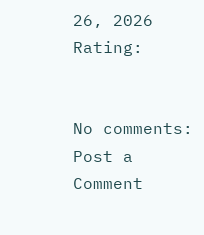26, 2026
Rating:


No comments:
Post a Comment